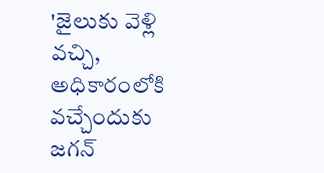'జైలుకు వెళ్లి వచ్చి, అధికారంలోకి వచ్చేందుకు జగన్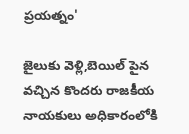ప్రయత్నం'

జైలుకు వెళ్లి,బెయిల్ పైన వచ్చిన కొందరు రాజకీయ నాయకులు అధికారంలోకి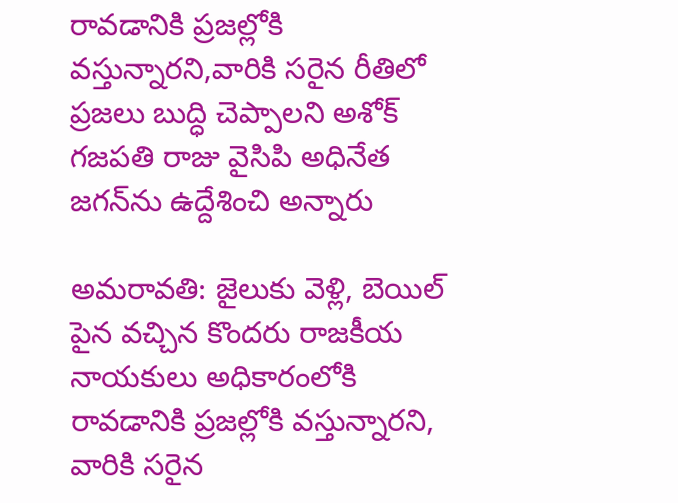రావడానికి ప్రజల్లోకి వస్తున్నారని,వారికి సరైన రీతిలో ప్రజలు బుద్ధి చెప్పాలని అశోక్ గజపతి రాజు వైసిపి అధినేత జగన్‌ను ఉద్దేశించి అన్నారు

అమరావతి: జైలుకు వెళ్లి, బెయిల్ పైన వచ్చిన కొందరు రాజకీయ నాయకులు అధికారంలోకి రావడానికి ప్రజల్లోకి వస్తున్నారని, వారికి సరైన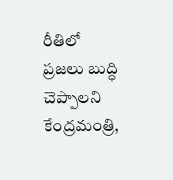రీతిలో ప్రజలు బుద్ధి చెప్పాలని కేంద్రమంత్రి,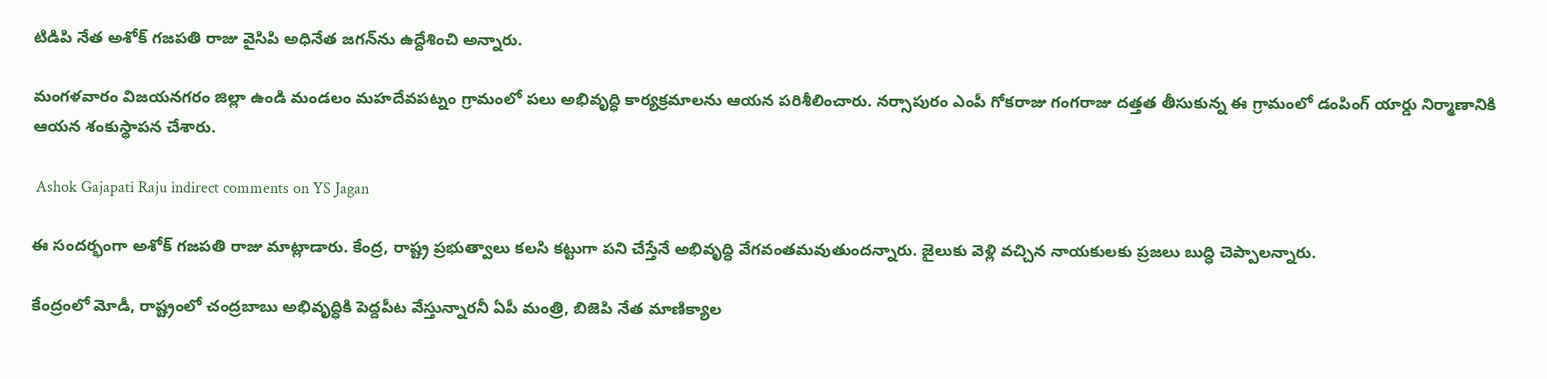టిడిపి నేత అశోక్ గజపతి రాజు వైసిపి అధినేత జగన్‌ను ఉద్దేశించి అన్నారు.

మంగళవారం విజయనగరం జిల్లా ఉండి మండలం మహదేవపట్నం గ్రామంలో పలు అభివృద్ధి కార్యక్రమాలను ఆయన పరిశీలించారు. నర్సాపురం ఎంపీ గోకరాజు గంగరాజు దత్తత తీసుకున్న ఈ గ్రామంలో డంపింగ్‌ యార్డు నిర్మాణానికి ఆయన శంకుస్థాపన చేశారు.

 Ashok Gajapati Raju indirect comments on YS Jagan

ఈ సందర్భంగా అశోక్ గజపతి రాజు మాట్లాడారు. కేంద్ర, రాష్ట్ర ప్రభుత్వాలు కలసి కట్టుగా పని చేస్తేనే అభివృద్ధి వేగవంతమవుతుందన్నారు. జైలుకు వెళ్లి వచ్చిన నాయకులకు ప్రజలు బుద్ధి చెప్పాలన్నారు.

కేంద్రంలో మోడీ, రాష్ట్రంలో చంద్రబాబు అభివృద్ధికి పెద్దపీట వేస్తున్నారనీ ఏపీ మంత్రి, బిజెపి నేత మాణిక్యాల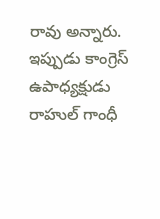రావు అన్నారు. ఇప్పుడు కాంగ్రెస్‌ ఉపాధ్యక్షుడు రాహుల్‌ గాంధీ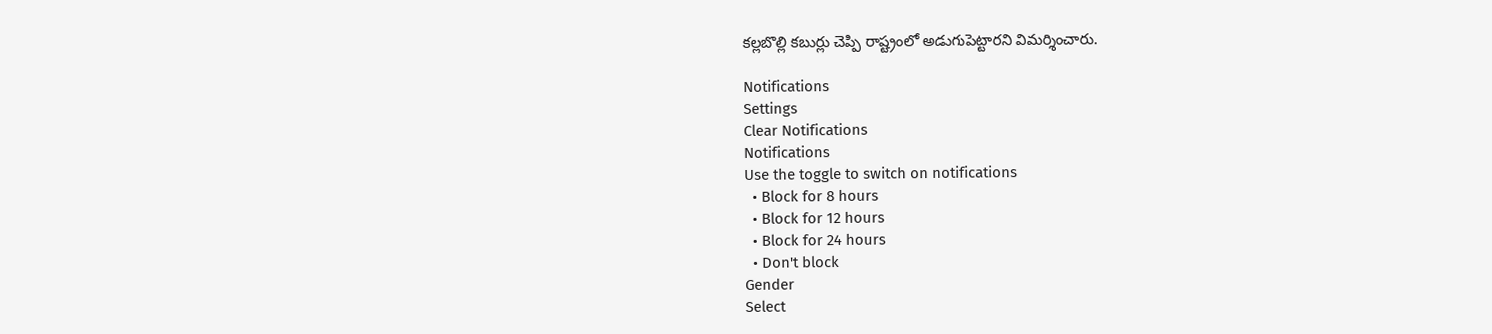కల్లబొల్లి కబుర్లు చెప్పి రాష్ట్రంలో అడుగుపెట్టారని విమర్శించారు.

Notifications
Settings
Clear Notifications
Notifications
Use the toggle to switch on notifications
  • Block for 8 hours
  • Block for 12 hours
  • Block for 24 hours
  • Don't block
Gender
Select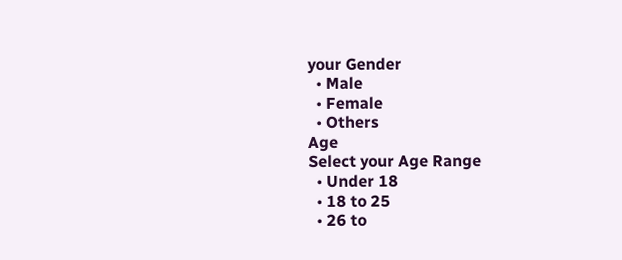your Gender
  • Male
  • Female
  • Others
Age
Select your Age Range
  • Under 18
  • 18 to 25
  • 26 to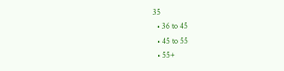35
  • 36 to 45
  • 45 to 55
  • 55+